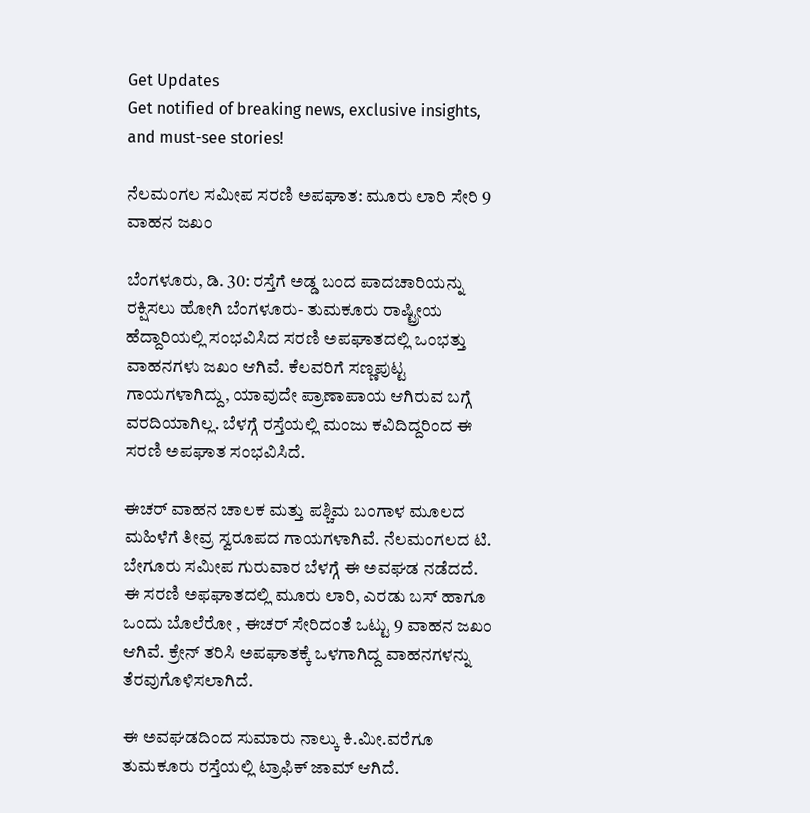Get Updates
Get notified of breaking news, exclusive insights, and must-see stories!

ನೆಲಮಂಗಲ ಸಮೀಪ ಸರಣಿ ಅಪಘಾತ: ಮೂರು ಲಾರಿ ಸೇರಿ 9 ವಾಹನ ಜಖಂ

ಬೆಂಗಳೂರು, ಡಿ. 30: ರಸ್ತೆಗೆ ಅಡ್ಡ ಬಂದ ಪಾದಚಾರಿಯನ್ನು ರಕ್ಷಿಸಲು ಹೋಗಿ ಬೆಂಗಳೂರು- ತುಮಕೂರು ರಾಷ್ಟ್ರೀಯ ಹೆದ್ದಾರಿಯಲ್ಲಿ ಸಂಭವಿಸಿದ ಸರಣಿ ಅಪಘಾತದಲ್ಲಿ ಒಂಭತ್ತು ವಾಹನಗಳು ಜಖಂ ಆಗಿವೆ. ಕೆಲವರಿಗೆ ಸಣ್ಣಪುಟ್ಟ ಗಾಯಗಳಾಗಿದ್ದು, ಯಾವುದೇ ಪ್ರಾಣಾಪಾಯ ಆಗಿರುವ ಬಗ್ಗೆ ವರದಿಯಾಗಿಲ್ಲ. ಬೆಳಗ್ಗೆ ರಸ್ತೆಯಲ್ಲಿ ಮಂಜು ಕವಿದಿದ್ದರಿಂದ ಈ ಸರಣಿ ಅಪಘಾತ ಸಂಭವಿಸಿದೆ.

ಈಚರ್ ವಾಹನ ಚಾಲಕ ಮತ್ತು ಪಶ್ಚಿಮ ಬಂಗಾಳ ಮೂಲದ ಮಹಿಳೆಗೆ ತೀವ್ರ ಸ್ವರೂಪದ ಗಾಯಗಳಾಗಿವೆ. ನೆಲಮಂಗಲದ ಟಿ. ಬೇಗೂರು ಸಮೀಪ ಗುರುವಾರ ಬೆಳಗ್ಗೆ ಈ ಅವಘಡ ನಡೆದದೆ. ಈ ಸರಣಿ ಅಫಘಾತದಲ್ಲಿ ಮೂರು ಲಾರಿ, ಎರಡು ಬಸ್ ಹಾಗೂ ಒಂದು ಬೊಲೆರೋ , ಈಚರ್ ಸೇರಿದಂತೆ ಒಟ್ಟು 9 ವಾಹನ ಜಖಂ ಆಗಿವೆ. ಕ್ರೇನ್ ತರಿಸಿ ಅಪಘಾತಕ್ಕೆ ಒಳಗಾಗಿದ್ದ ವಾಹನಗಳನ್ನು ತೆರವುಗೊಳಿಸಲಾಗಿದೆ.

ಈ ಅವಘಡದಿಂದ ಸುಮಾರು ನಾಲ್ಕು ಕಿ.ಮೀ.ವರೆಗೂ ತುಮಕೂರು ರಸ್ತೆಯಲ್ಲಿ ಟ್ರಾಫಿಕ್ ಜಾಮ್ ಆಗಿದೆ.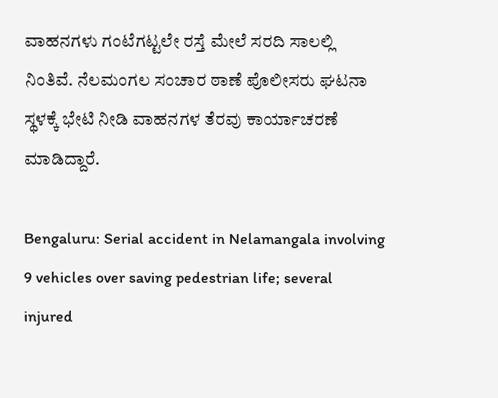ವಾಹನಗಳು ಗಂಟೆಗಟ್ಟಲೇ ರಸ್ತೆ ಮೇಲೆ ಸರದಿ ಸಾಲಲ್ಲಿ ನಿಂತಿವೆ. ನೆಲಮಂಗಲ ಸಂಚಾರ ಠಾಣೆ ಪೊಲೀಸರು ಘಟನಾ ಸ್ಥಳಕ್ಕೆ ಭೇಟಿ ನೀಡಿ ವಾಹನಗಳ ತೆರವು ಕಾರ್ಯಾಚರಣೆ ಮಾಡಿದ್ದಾರೆ.

Bengaluru: Serial accident in Nelamangala involving 9 vehicles over saving pedestrian life; several injured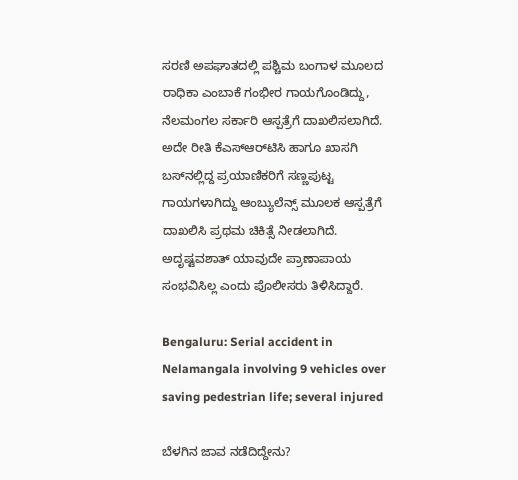ಸರಣಿ ಅಪಘಾತದಲ್ಲಿ ಪಶ್ಚಿಮ ಬಂಗಾಳ ಮೂಲದ ರಾಧಿಕಾ ಎಂಬಾಕೆ ಗಂಭೀರ ಗಾಯಗೊಂಡಿದ್ದು, ನೆಲಮಂಗಲ ಸರ್ಕಾರಿ ಆಸ್ಪತ್ರೆಗೆ ದಾಖಲಿಸಲಾಗಿದೆ. ಅದೇ ರೀತಿ ಕೆಎಸ್ಆರ್‌ಟಿಸಿ ಹಾಗೂ ಖಾಸಗಿ ಬಸ್‌ನಲ್ಲಿದ್ದ ಪ್ರಯಾಣಿಕರಿಗೆ ಸಣ್ಣಪುಟ್ಟ ಗಾಯಗಳಾಗಿದ್ದು ಆಂಬ್ಯುಲೆನ್ಸ್ ಮೂಲಕ ಆಸ್ಪತ್ರೆಗೆ ದಾಖಲಿಸಿ ಪ್ರಥಮ ಚಿಕಿತ್ಸೆ ನೀಡಲಾಗಿದೆ. ಅದೃಷ್ಟವಶಾತ್ ಯಾವುದೇ ಪ್ರಾಣಾಪಾಯ ಸಂಭವಿಸಿಲ್ಲ ಎಂದು ಪೊಲೀಸರು ತಿಳಿಸಿದ್ದಾರೆ.

Bengaluru: Serial accident in Nelamangala involving 9 vehicles over saving pedestrian life; several injured

ಬೆಳಗಿನ ಜಾವ ನಡೆದಿದ್ದೇನು?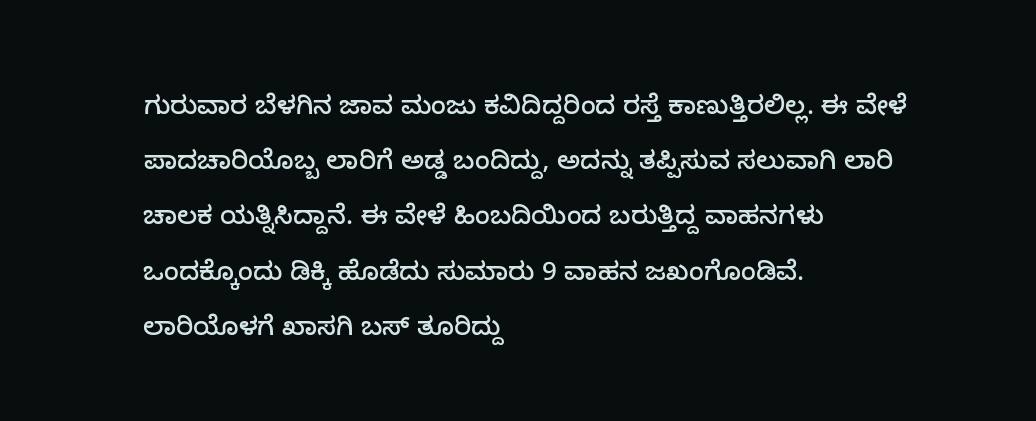ಗುರುವಾರ ಬೆಳಗಿನ ಜಾವ ಮಂಜು ಕವಿದಿದ್ದರಿಂದ ರಸ್ತೆ ಕಾಣುತ್ತಿರಲಿಲ್ಲ. ಈ ವೇಳೆ ಪಾದಚಾರಿಯೊಬ್ಬ ಲಾರಿಗೆ ಅಡ್ಡ ಬಂದಿದ್ದು, ಅದನ್ನು ತಪ್ಪಿಸುವ ಸಲುವಾಗಿ ಲಾರಿ ಚಾಲಕ ಯತ್ನಿಸಿದ್ದಾನೆ. ಈ ವೇಳೆ ಹಿಂಬದಿಯಿಂದ ಬರುತ್ತಿದ್ದ ವಾಹನಗಳು ಒಂದಕ್ಕೊಂದು ಡಿಕ್ಕಿ ಹೊಡೆದು ಸುಮಾರು 9 ವಾಹನ ಜಖಂಗೊಂಡಿವೆ. ಲಾರಿಯೊಳಗೆ ಖಾಸಗಿ ಬಸ್ ತೂರಿದ್ದು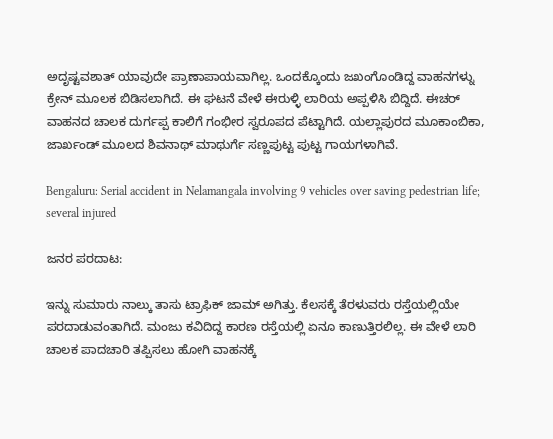ಅದೃಷ್ಟವಶಾತ್ ಯಾವುದೇ ಪ್ರಾಣಾಪಾಯವಾಗಿಲ್ಲ. ಒಂದಕ್ಕೊಂದು ಜಖಂಗೊಂಡಿದ್ದ ವಾಹನಗಳ್ನು ಕ್ರೇನ್ ಮೂಲಕ ಬಿಡಿಸಲಾಗಿದೆ. ಈ ಘಟನೆ ವೇಳೆ ಈರುಳ್ಳಿ ಲಾರಿಯ ಅಪ್ಪಳಿಸಿ ಬಿದ್ದಿದೆ. ಈಚರ್ ವಾಹನದ ಚಾಲಕ ದುರ್ಗಪ್ಪ ಕಾಲಿಗೆ ಗಂಭೀರ ಸ್ವರೂಪದ ಪೆಟ್ಟಾಗಿದೆ. ಯಲ್ಲಾಪುರದ ಮೂಕಾಂಬಿಕಾ, ಜಾರ್ಖಂಡ್ ಮೂಲದ ಶಿವನಾಥ್ ಮಾಥುರ್ಗೆ ಸಣ್ಣಪುಟ್ಟ ಪುಟ್ಟ ಗಾಯಗಳಾಗಿವೆ.

Bengaluru: Serial accident in Nelamangala involving 9 vehicles over saving pedestrian life; several injured

ಜನರ ಪರದಾಟ:

ಇನ್ನು ಸುಮಾರು ನಾಲ್ಕು ತಾಸು ಟ್ರಾಫಿಕ್ ಜಾಮ್ ಅಗಿತ್ತು. ಕೆಲಸಕ್ಕೆ ತೆರಳುವರು ರಸ್ತೆಯಲ್ಲಿಯೇ ಪರದಾಡುವಂತಾಗಿದೆ. ಮಂಜು ಕವಿದಿದ್ದ ಕಾರಣ ರಸ್ತೆಯಲ್ಲಿ ಏನೂ ಕಾಣುತ್ತಿರಲಿಲ್ಲ. ಈ ವೇಳೆ ಲಾರಿ ಚಾಲಕ ಪಾದಚಾರಿ ತಪ್ಪಿಸಲು ಹೋಗಿ ವಾಹನಕ್ಕೆ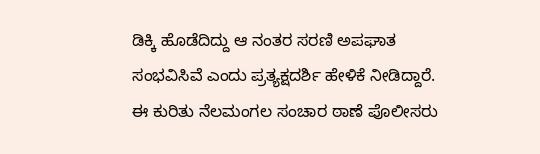ಡಿಕ್ಕಿ ಹೊಡೆದಿದ್ದು ಆ ನಂತರ ಸರಣಿ ಅಪಘಾತ ಸಂಭವಿಸಿವೆ ಎಂದು ಪ್ರತ್ಯಕ್ಷದರ್ಶಿ ಹೇಳಿಕೆ ನೀಡಿದ್ದಾರೆ. ಈ ಕುರಿತು ನೆಲಮಂಗಲ ಸಂಚಾರ ಠಾಣೆ ಪೊಲೀಸರು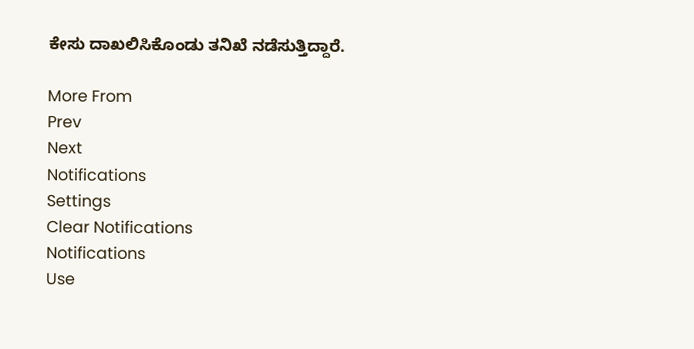ಕೇಸು ದಾಖಲಿಸಿಕೊಂಡು ತನಿಖೆ ನಡೆಸುತ್ತಿದ್ದಾರೆ.

More From
Prev
Next
Notifications
Settings
Clear Notifications
Notifications
Use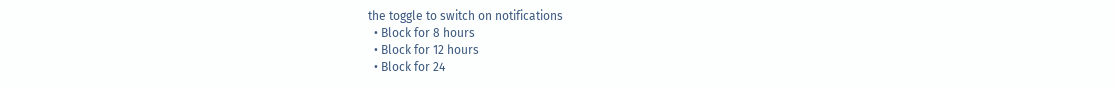the toggle to switch on notifications
  • Block for 8 hours
  • Block for 12 hours
  • Block for 24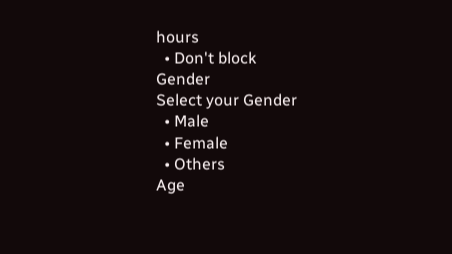hours
  • Don't block
Gender
Select your Gender
  • Male
  • Female
  • Others
Age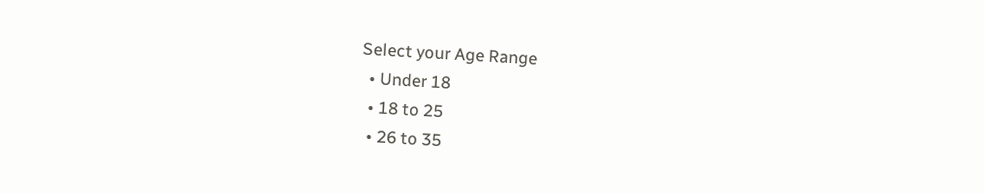Select your Age Range
  • Under 18
  • 18 to 25
  • 26 to 35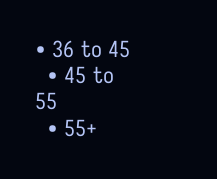• 36 to 45
  • 45 to 55
  • 55+